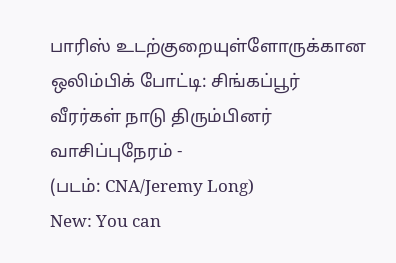பாரிஸ் உடற்குறையுள்ளோருக்கான ஒலிம்பிக் போட்டி: சிங்கப்பூர் வீரர்கள் நாடு திரும்பினர்
வாசிப்புநேரம் -
(படம்: CNA/Jeremy Long)
New: You can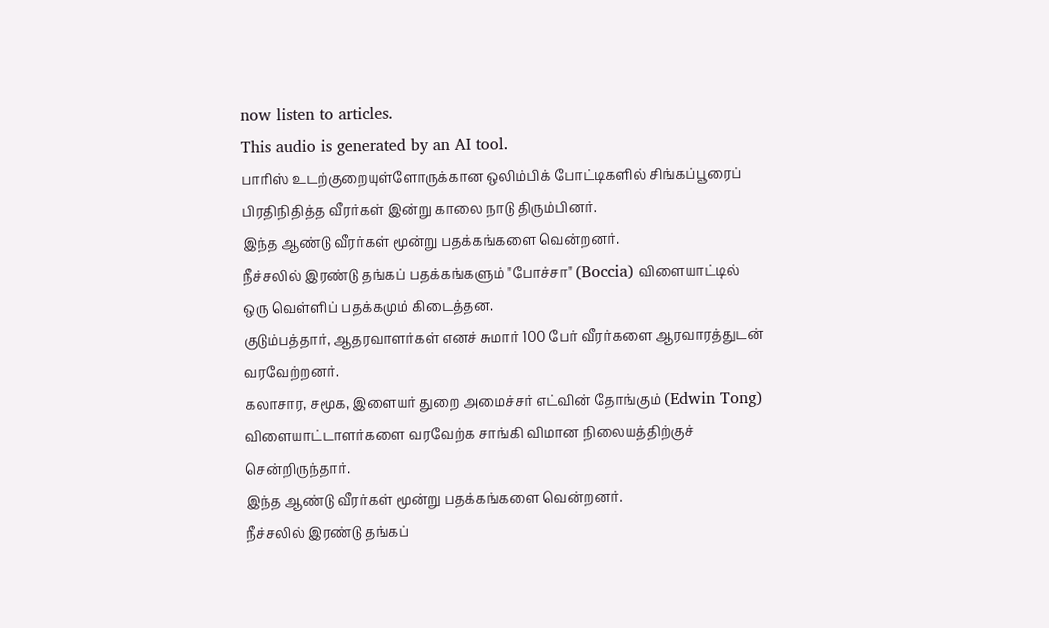now listen to articles.
This audio is generated by an AI tool.
பாரிஸ் உடற்குறையுள்ளோருக்கான ஒலிம்பிக் போட்டிகளில் சிங்கப்பூரைப் பிரதிநிதித்த வீரர்கள் இன்று காலை நாடு திரும்பினர்.
இந்த ஆண்டு வீரர்கள் மூன்று பதக்கங்களை வென்றனர்.
நீச்சலில் இரண்டு தங்கப் பதக்கங்களும் "போச்சா" (Boccia) விளையாட்டில் ஒரு வெள்ளிப் பதக்கமும் கிடைத்தன.
குடும்பத்தார், ஆதரவாளர்கள் எனச் சுமார் 100 பேர் வீரர்களை ஆரவாரத்துடன் வரவேற்றனர்.
கலாசார, சமூக, இளையர் துறை அமைச்சர் எட்வின் தோங்கும் (Edwin Tong) விளையாட்டாளர்களை வரவேற்க சாங்கி விமான நிலையத்திற்குச் சென்றிருந்தார்.
இந்த ஆண்டு வீரர்கள் மூன்று பதக்கங்களை வென்றனர்.
நீச்சலில் இரண்டு தங்கப்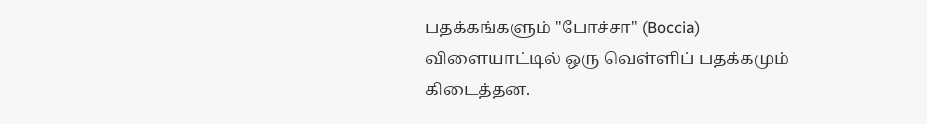பதக்கங்களும் "போச்சா" (Boccia) விளையாட்டில் ஒரு வெள்ளிப் பதக்கமும் கிடைத்தன.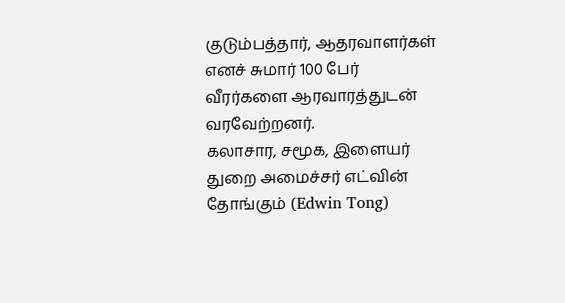குடும்பத்தார், ஆதரவாளர்கள் எனச் சுமார் 100 பேர் வீரர்களை ஆரவாரத்துடன் வரவேற்றனர்.
கலாசார, சமூக, இளையர் துறை அமைச்சர் எட்வின் தோங்கும் (Edwin Tong)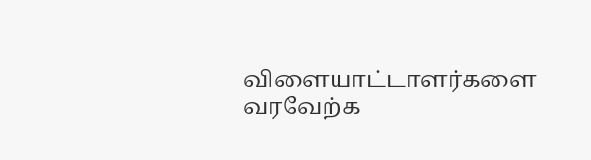விளையாட்டாளர்களை வரவேற்க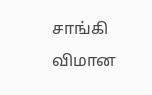சாங்கி விமான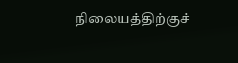நிலையத்திற்குச்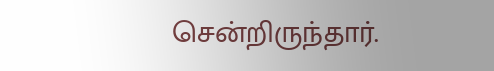சென்றிருந்தார்.